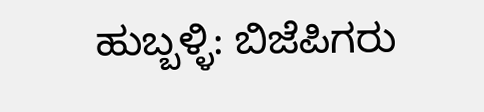ಹುಬ್ಬಳ್ಳಿ: ಬಿಜೆಪಿಗರು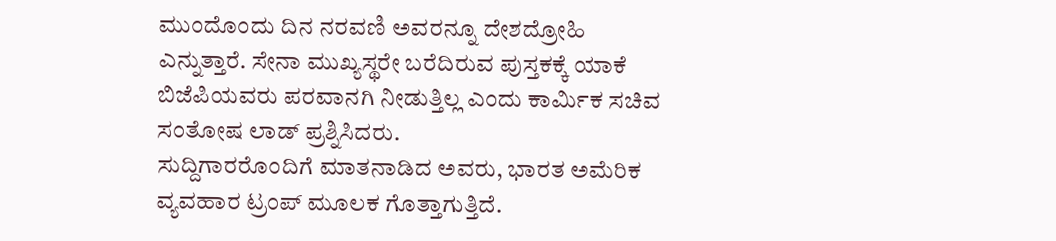ಮುಂದೊಂದು ದಿನ ನರವಣಿ ಅವರನ್ನೂ ದೇಶದ್ರೋಹಿ ಎನ್ನುತ್ತಾರೆ. ಸೇನಾ ಮುಖ್ಯಸ್ಥರೇ ಬರೆದಿರುವ ಪುಸ್ತಕಕ್ಕೆ ಯಾಕೆ ಬಿಜೆಪಿಯವರು ಪರವಾನಗಿ ನೀಡುತ್ತಿಲ್ಲ ಎಂದು ಕಾರ್ಮಿಕ ಸಚಿವ ಸಂತೋಷ ಲಾಡ್ ಪ್ರಶ್ನಿಸಿದರು.
ಸುದ್ದಿಗಾರರೊಂದಿಗೆ ಮಾತನಾಡಿದ ಅವರು, ಭಾರತ ಅಮೆರಿಕ ವ್ಯವಹಾರ ಟ್ರಂಪ್ ಮೂಲಕ ಗೊತ್ತಾಗುತ್ತಿದೆ.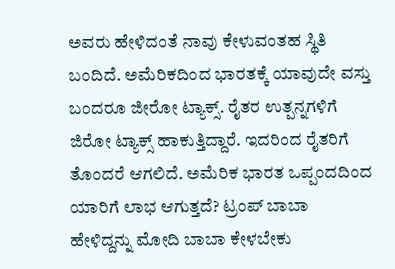ಅವರು ಹೇಳಿದಂತೆ ನಾವು ಕೇಳುವಂತಹ ಸ್ಥಿತಿ ಬಂದಿದೆ. ಅಮೆರಿಕದಿಂದ ಭಾರತಕ್ಕೆ ಯಾವುದೇ ವಸ್ತು ಬಂದರೂ ಜೀರೋ ಟ್ಯಾಕ್ಸ್. ರೈತರ ಉತ್ಪನ್ನಗಳಿಗೆ ಜಿರೋ ಟ್ಯಾಕ್ಸ್ ಹಾಕುತ್ತಿದ್ದಾರೆ. ಇದರಿಂದ ರೈತರಿಗೆ ತೊಂದರೆ ಆಗಲಿದೆ. ಅಮೆರಿಕ ಭಾರತ ಒಪ್ಪಂದದಿಂದ ಯಾರಿಗೆ ಲಾಭ ಆಗುತ್ತದೆ? ಟ್ರಂಪ್ ಬಾಬಾ ಹೇಳಿದ್ದನ್ನು ಮೋದಿ ಬಾಬಾ ಕೇಳಬೇಕು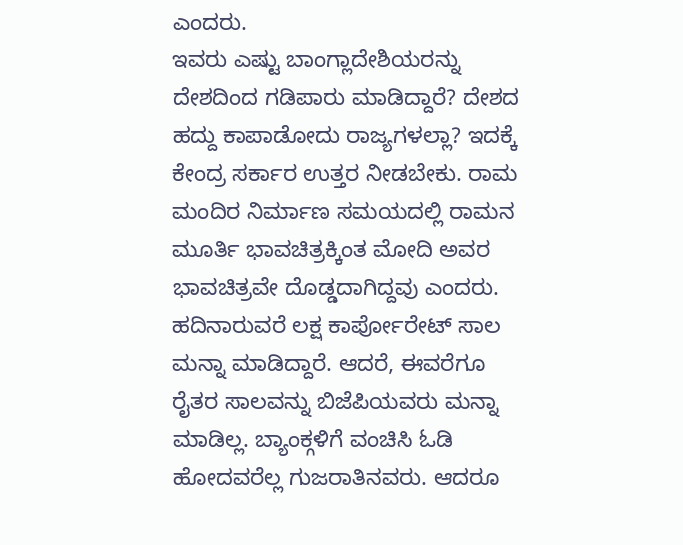ಎಂದರು.
ಇವರು ಎಷ್ಟು ಬಾಂಗ್ಲಾದೇಶಿಯರನ್ನು ದೇಶದಿಂದ ಗಡಿಪಾರು ಮಾಡಿದ್ದಾರೆ? ದೇಶದ ಹದ್ದು ಕಾಪಾಡೋದು ರಾಜ್ಯಗಳಲ್ಲಾ? ಇದಕ್ಕೆ ಕೇಂದ್ರ ಸರ್ಕಾರ ಉತ್ತರ ನೀಡಬೇಕು. ರಾಮ ಮಂದಿರ ನಿರ್ಮಾಣ ಸಮಯದಲ್ಲಿ ರಾಮನ ಮೂರ್ತಿ ಭಾವಚಿತ್ರಕ್ಕಿಂತ ಮೋದಿ ಅವರ ಭಾವಚಿತ್ರವೇ ದೊಡ್ಡದಾಗಿದ್ದವು ಎಂದರು.
ಹದಿನಾರುವರೆ ಲಕ್ಷ ಕಾರ್ಪೋರೇಟ್ ಸಾಲ ಮನ್ನಾ ಮಾಡಿದ್ದಾರೆ. ಆದರೆ, ಈವರೆಗೂ ರೈತರ ಸಾಲವನ್ನು ಬಿಜೆಪಿಯವರು ಮನ್ನಾ ಮಾಡಿಲ್ಲ. ಬ್ಯಾಂಕ್ಗಳಿಗೆ ವಂಚಿಸಿ ಓಡಿ ಹೋದವರೆಲ್ಲ ಗುಜರಾತಿನವರು. ಆದರೂ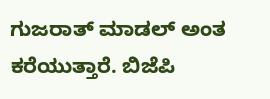ಗುಜರಾತ್ ಮಾಡಲ್ ಅಂತ ಕರೆಯುತ್ತಾರೆ. ಬಿಜೆಪಿ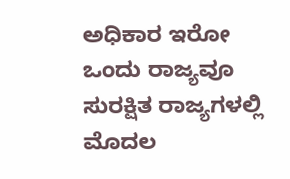ಅಧಿಕಾರ ಇರೋ ಒಂದು ರಾಜ್ಯವೂ ಸುರಕ್ಷಿತ ರಾಜ್ಯಗಳಲ್ಲಿ ಮೊದಲ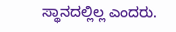ಸ್ಥಾನದಲ್ಲಿಲ್ಲ ಎಂದರು.